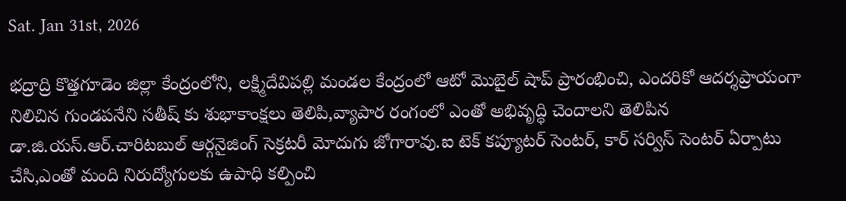Sat. Jan 31st, 2026

భద్రాద్రి కొత్తగూడెం జిల్లా కేంద్రంలోని, లక్ష్మిదేవిపల్లి మండల కేంద్రంలో ఆటో మొబైల్ షాప్ ప్రారంభించి, ఎందరికో ఆదర్శప్రాయంగా నిలిచిన గుండపనేని సతీష్ కు శుభాకాంక్షలు తెలిపి,వ్యాపార రంగంలో ఎంతో అభివృద్ధి చెందాలని తెలిపిన డా.జి.యస్.ఆర్.చారిటబుల్ ఆర్గనైజింగ్ సెక్రటరీ మోదుగు జోగారావు.ఐ టెక్ కప్యూటర్ సెంటర్, కార్ సర్విస్ సెంటర్ ఏర్పాటు చేసి,ఎంతో మంది నిరుద్యోగులకు ఉపాధి కల్పించి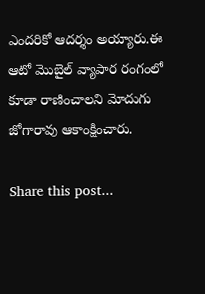ఎందరికో ఆదర్శం అయ్యారు.ఈ ఆటో మొబైల్ వ్యాపార రంగంలో కూడా రాణించాలని మోదుగు జోగారావు ఆకాంక్షించారు.

Share this post...